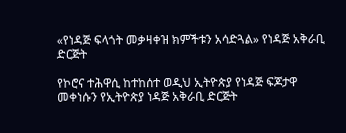«የነዳጅ ፍላጎት መቃዛቀዝ ክምችቱን አሳድጓል» የነዳጅ አቅራቢ ድርጅት

የኮሮና ተሕዋሲ ከተከሰተ ወዲህ ኢትዮጵያ የነዳጅ ፍጆታዋ መቀነሱን የኢትዮጵያ ነዳጅ አቅራቢ ድርጅት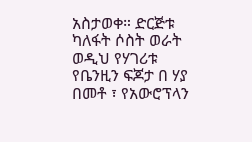አስታወቀ። ድርጅቱ ካለፋት ሶስት ወራት ወዲህ የሃገሪቱ የቤንዚን ፍጆታ በ ሃያ በመቶ ፣ የአውሮፕላን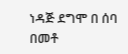ነዳጅ ደግሞ በ ሰባ በመቶ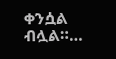ቀንሷል ብሏል።…